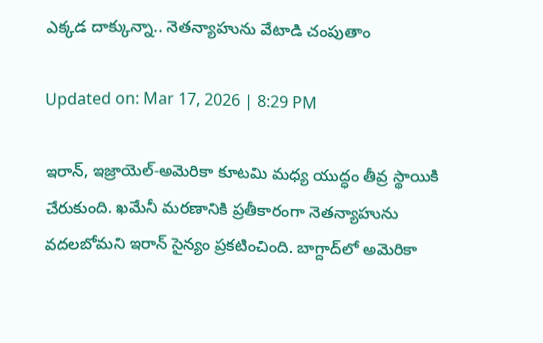ఎక్కడ దాక్కున్నా.. నెతన్యాహును వేటాడి చంపుతాం

Updated on: Mar 17, 2026 | 8:29 PM

ఇరాన్, ఇజ్రాయెల్-అమెరికా కూటమి మధ్య యుద్ధం తీవ్ర స్థాయికి చేరుకుంది. ఖమేనీ మరణానికి ప్రతీకారంగా నెతన్యాహును వదలబోమని ఇరాన్ సైన్యం ప్రకటించింది. బాగ్దాద్‌లో అమెరికా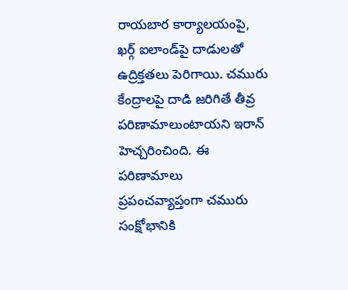రాయబార కార్యాలయంపై, ఖర్గ్ ఐలాండ్‌పై దాడులతో ఉద్రిక్తతలు పెరిగాయి. చమురు కేంద్రాలపై దాడి జరిగితే తీవ్ర పరిణామాలుంటాయని ఇరాన్ హెచ్చరించింది. ఈ పరిణామాలు ప్రపంచవ్యాప్తంగా చమురు సంక్షోభానికి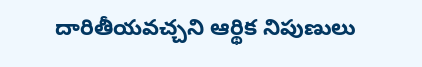దారితీయవచ్చని ఆర్థిక నిపుణులు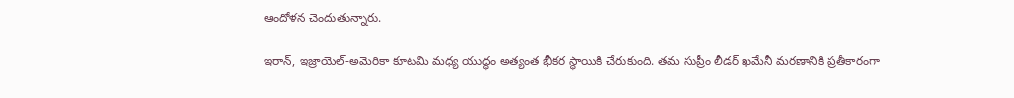ఆందోళన చెందుతున్నారు.

ఇరాన్, ఇజ్రాయెల్-అమెరికా కూటమి మధ్య యుద్ధం అత్యంత భీకర స్థాయికి చేరుకుంది. తమ సుప్రీం లీడర్ ఖమేనీ మరణానికి ప్రతీకారంగా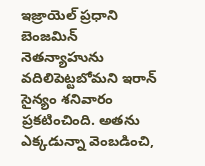ఇజ్రాయెల్ ప్రధాని బెంజమిన్ నెతన్యాహును వదిలిపెట్టబోమని ఇరాన్ సైన్యం శనివారం ప్రకటించింది. అతను ఎక్కడున్నా వెంబడించి,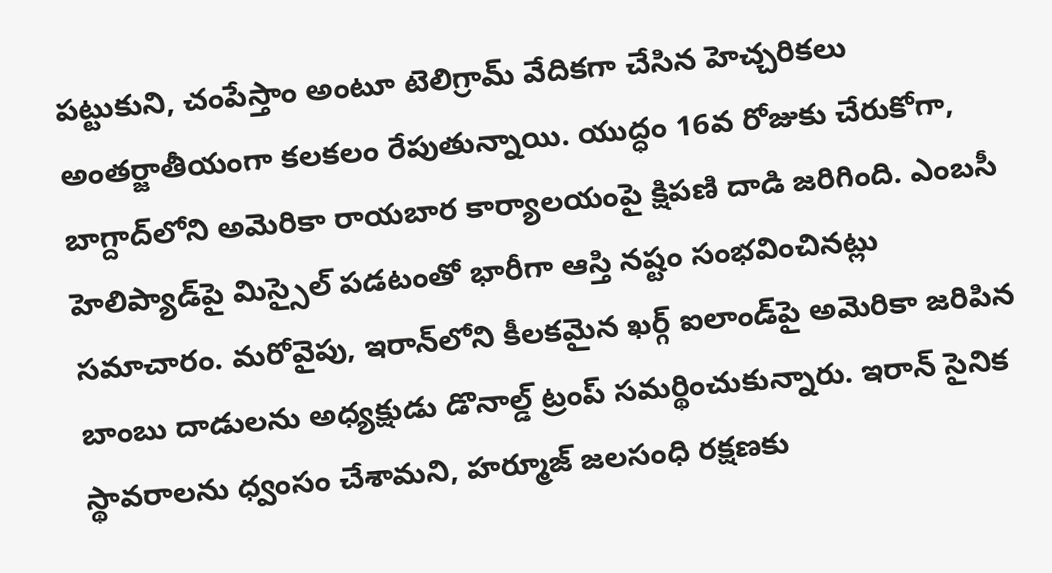పట్టుకుని, చంపేస్తాం అంటూ టెలిగ్రామ్ వేదికగా చేసిన హెచ్చరికలు అంతర్జాతీయంగా కలకలం రేపుతున్నాయి. యుద్ధం 16వ రోజుకు చేరుకోగా, బాగ్దాద్‌లోని అమెరికా రాయబార కార్యాలయంపై క్షిపణి దాడి జరిగింది. ఎంబసీ హెలిప్యాడ్‌పై మిస్సైల్ పడటంతో భారీగా ఆస్తి నష్టం సంభవించినట్లు సమాచారం. మరోవైపు, ఇరాన్‌లోని కీలకమైన ఖర్గ్ ఐలాండ్‌పై అమెరికా జరిపిన బాంబు దాడులను అధ్యక్షుడు డొనాల్డ్ ట్రంప్ సమర్థించుకున్నారు. ఇరాన్ సైనిక స్థావరాలను ధ్వంసం చేశామని, హర్మూజ్ జలసంధి రక్షణకు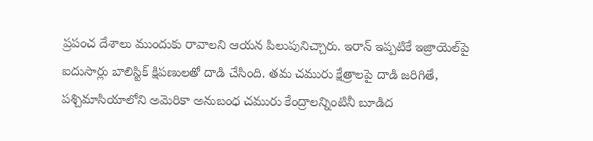ప్రపంచ దేశాలు ముందుకు రావాలని ఆయన పిలుపునిచ్చారు. ఇరాన్ ఇప్పటికే ఇజ్రాయెల్‌పై ఐదుసార్లు బాలిస్టిక్ క్షిపణులతో దాడి చేసింది. తమ చమురు క్షేత్రాలపై దాడి జరిగితే, పశ్చిమాసియాలోని అమెరికా అనుబంధ చమురు కేంద్రాలన్నింటినీ బూడిద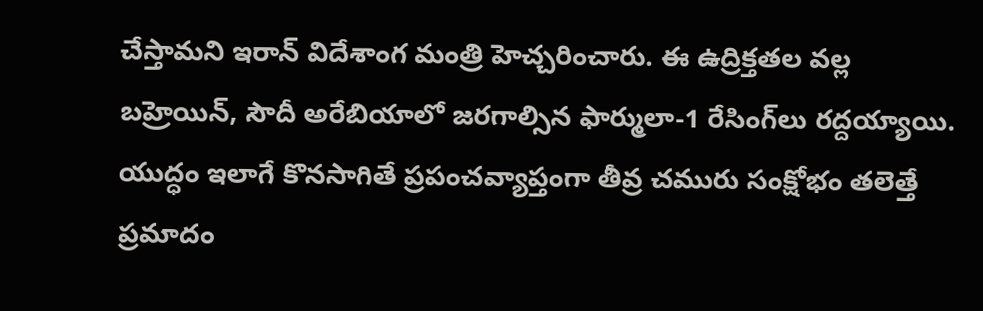చేస్తామని ఇరాన్ విదేశాంగ మంత్రి హెచ్చరించారు. ఈ ఉద్రిక్తతల వల్ల బహ్రెయిన్, సౌదీ అరేబియాలో జరగాల్సిన ఫార్ములా-1 రేసింగ్‌లు రద్దయ్యాయి. యుద్ధం ఇలాగే కొనసాగితే ప్రపంచవ్యాప్తంగా తీవ్ర చమురు సంక్షోభం తలెత్తే ప్రమాదం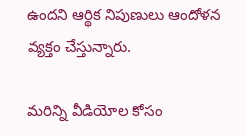ఉందని ఆర్థిక నిపుణులు ఆందోళన వ్యక్తం చేస్తున్నారు.

మరిన్ని వీడియోల కోసం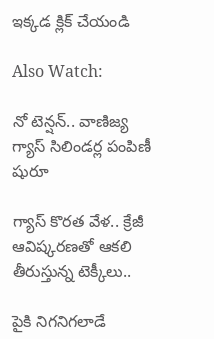ఇక్కడ క్లిక్ చేయండి

Also Watch:

నో టెన్షన్‌.. వాణిజ్య గ్యాస్ సిలిండర్ల పంపిణీ షురూ

గ్యాస్ కొరత వేళ.. క్రేజీ ఆవిష్కరణతో ఆకలి తీరుస్తున్న టెక్కీలు..

పైకి నిగనిగలాడే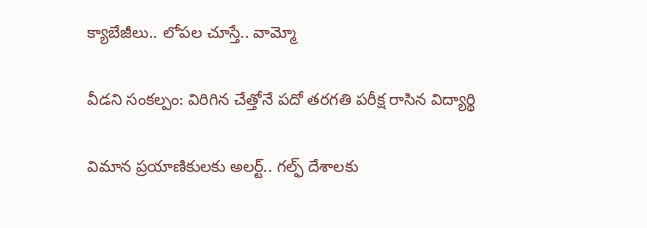క్యాబేజీలు.. లోపల చూస్తే.. వామ్మో

వీడని సంకల్పం: విరిగిన చేత్తోనే పదో తరగతి పరీక్ష రాసిన విద్యార్థి

విమాన ప్రయాణికులకు అలర్ట్.. గల్ఫ్ దేశాలకు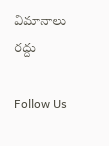విమానాలు రద్దు

Follow Us